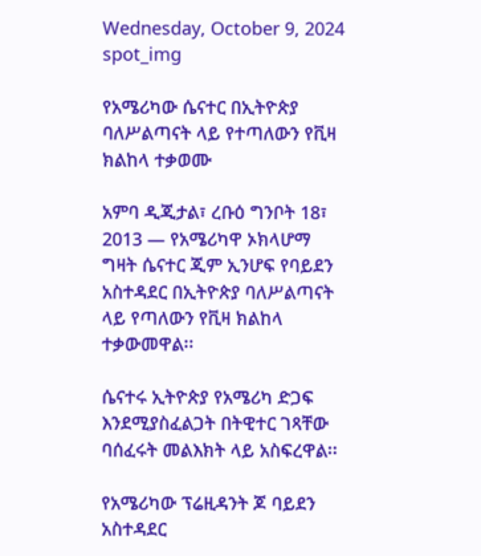Wednesday, October 9, 2024
spot_img

የአሜሪካው ሴናተር በኢትዮጵያ ባለሥልጣናት ላይ የተጣለውን የቪዛ ክልከላ ተቃወሙ

አምባ ዲጂታል፣ ረቡዕ ግንቦት 18፣ 2013 ― የአሜሪካዋ ኦክላሆማ ግዛት ሴናተር ጂም ኢንሆፍ የባይደን አስተዳደር በኢትዮጵያ ባለሥልጣናት ላይ የጣለውን የቪዛ ክልከላ ተቃውመዋል፡፡

ሴናተሩ ኢትዮጵያ የአሜሪካ ድጋፍ እንደሚያስፈልጋት በትዊተር ገጻቸው ባሰፈሩት መልእክት ላይ አስፍረዋል፡፡

የአሜሪካው ፕሬዚዳንት ጆ ባይደን አስተዳደር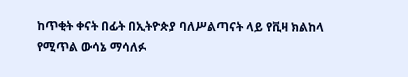ከጥቂት ቀናት በፊት በኢትዮጵያ ባለሥልጣናት ላይ የቪዛ ክልከላ የሚጥል ውሳኔ ማሳለፉ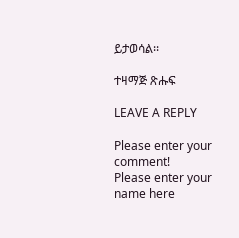ይታወሳል፡፡

ተዛማጅ ጽሑፍ

LEAVE A REPLY

Please enter your comment!
Please enter your name here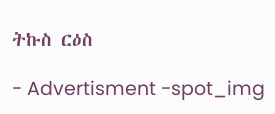ትኩስ ርዕስ

- Advertisment -spot_img